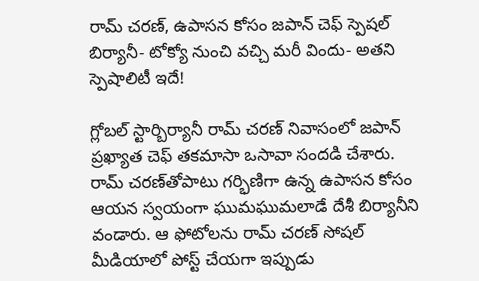రామ్ చరణ్, ఉపాసన కోసం జపాన్ చెఫ్ స్పెషల్ బిర్యానీ- టోక్యో నుంచి వచ్చి మరీ విందు- అతని స్పెషాలిటీ ఇదే!

గ్లోబల్ స్టార్బిర్యానీ రామ్ చరణ్ నివాసంలో జపాన్ ప్రఖ్యాత చెఫ్ తకమాసా ఒసావా సందడి చేశారు. రామ్ చరణ్‌తోపాటు గర్భిణిగా ఉన్న ఉపాసన కోసం ఆయన స్వయంగా ఘుమఘుమలాడే దేశీ బిర్యానీని వండారు. ఆ ఫోటోలను రామ్ చరణ్ సోషల్ మీడియాలో పోస్ట్ చేయగా ఇప్పుడు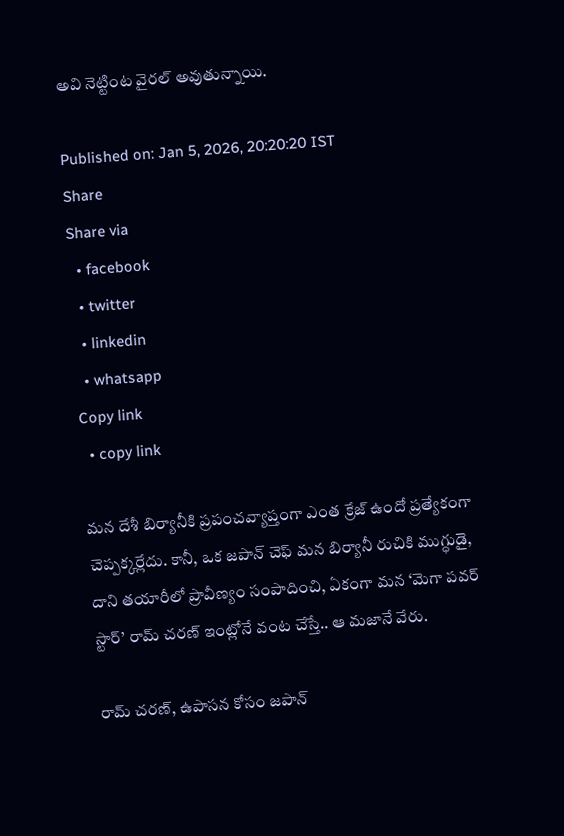అవి నెట్టింట వైరల్ అవుతున్నాయి.

Published on: Jan 5, 2026, 20:20:20 IST
Share
Share via
  • facebook
  • twitter
  • linkedin
  • whatsapp
Copy link
  • copy link

మన దేశీ బిర్యానీకి ప్రపంచవ్యాప్తంగా ఎంత క్రేజ్ ఉందో ప్రత్యేకంగా చెప్పక్కర్లేదు. కానీ, ఒక జపాన్ చెఫ్ మన బిర్యానీ రుచికి ముగ్ధుడై, దాని తయారీలో ప్రావీణ్యం సంపాదించి, ఏకంగా మన ‘మెగా పవర్ స్టార్’ రామ్ చరణ్ ఇంట్లోనే వంట చేస్తే.. ఆ మజానే వేరు.

రామ్ చరణ్, ఉపాసన కోసం జపాన్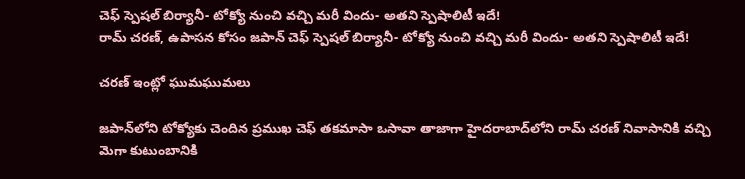చెఫ్ స్పెషల్ బిర్యానీ- టోక్యో నుంచి వచ్చి మరీ విందు- అతని స్పెషాలిటీ ఇదే!
రామ్ చరణ్, ఉపాసన కోసం జపాన్ చెఫ్ స్పెషల్ బిర్యానీ- టోక్యో నుంచి వచ్చి మరీ విందు- అతని స్పెషాలిటీ ఇదే!

చరణ్ ఇంట్లో ఘుమఘుమలు

జపాన్‌లోని టోక్యోకు చెందిన ప్రముఖ చెఫ్ తకమాసా ఒసావా తాజాగా హైదరాబాద్‌లోని రామ్ చరణ్ నివాసానికి వచ్చి మెగా కుటుంబానికి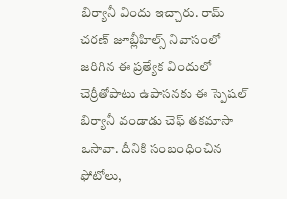బిర్యానీ విందు ఇచ్చారు. రామ్ చరణ్ జూబ్లీహిల్స్ నివాసంలో జరిగిన ఈ ప్రత్యేక విందులో చెర్రీతోపాటు ఉపాసనకు ఈ స్పెషల్ బిర్యానీ వండాడు చెఫ్ తకమాసా ఒసావా. దీనికి సంబంధించిన ఫోటోలు,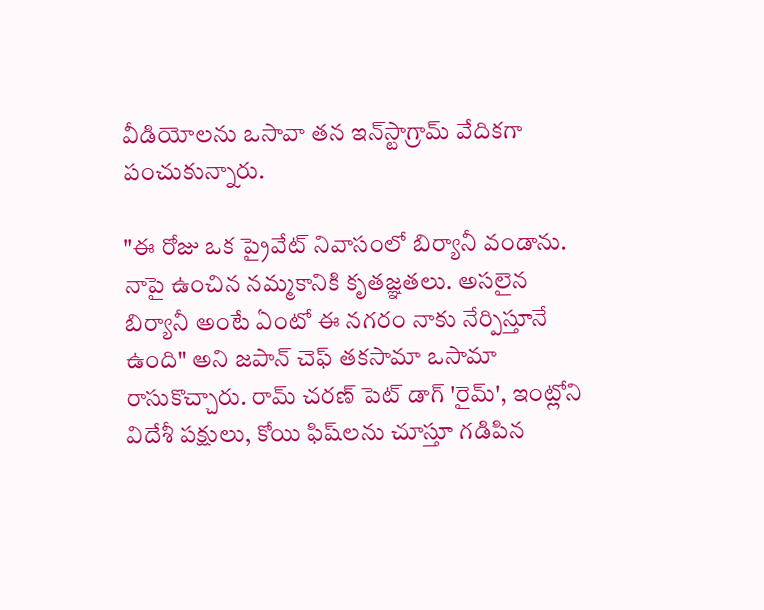వీడియోలను ఒసావా తన ఇన్‌స్టాగ్రామ్ వేదికగా పంచుకున్నారు.

"ఈ రోజు ఒక ప్రైవేట్ నివాసంలో బిర్యానీ వండాను. నాపై ఉంచిన నమ్మకానికి కృతజ్ఞతలు. అసలైన బిర్యానీ అంటే ఏంటో ఈ నగరం నాకు నేర్పిస్తూనే ఉంది" అని జపాన్ చెఫ్ తకసామా ఒసామా రాసుకొచ్చారు. రామ్ చరణ్ పెట్ డాగ్ 'రైమ్', ఇంట్లోని విదేశీ పక్షులు, కోయి ఫిష్‌లను చూస్తూ గడిపిన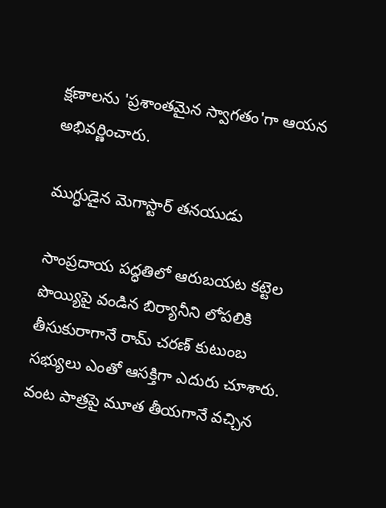క్షణాలను 'ప్రశాంతమైన స్వాగతం'గా ఆయన అభివర్ణించారు.

ముగ్ధుడైన మెగాస్టార్ తనయుడు

సాంప్రదాయ పద్ధతిలో ఆరుబయట కట్టెల పొయ్యిపై వండిన బిర్యానీని లోపలికి తీసుకురాగానే రామ్ చరణ్ కుటుంబ సభ్యులు ఎంతో ఆసక్తిగా ఎదురు చూశారు. వంట పాత్రపై మూత తీయగానే వచ్చిన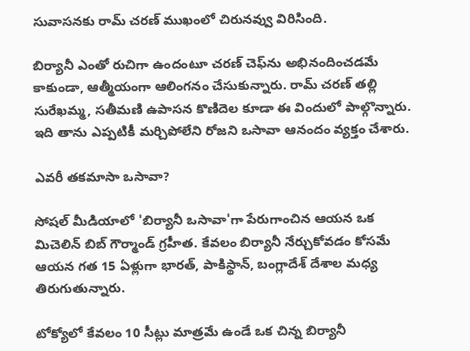సువాసనకు రామ్ చరణ్ ముఖంలో చిరునవ్వు విరిసింది.

బిర్యానీ ఎంతో రుచిగా ఉందంటూ చరణ్ చెఫ్‌ను అభినందించడమే కాకుండా, ఆత్మీయంగా ఆలింగనం చేసుకున్నారు. రామ్ చరణ్ తల్లి సురేఖమ్మ, సతీమణి ఉపాసన కొణిదెల కూడా ఈ విందులో పాల్గొన్నారు. ఇది తాను ఎప్పటికీ మర్చిపోలేని రోజని ఒసావా ఆనందం వ్యక్తం చేశారు.

ఎవరీ తకమాసా ఒసావా?

సోషల్ మీడియాలో 'బిర్యానీ ఒసావా'గా పేరుగాంచిన ఆయన ఒక మిచెలిన్ బిబ్ గౌర్మాండ్ గ్రహీత. కేవలం బిర్యానీ నేర్చుకోవడం కోసమే ఆయన గత 15 ఏళ్లుగా భారత్, పాకిస్థాన్, బంగ్లాదేశ్ దేశాల మధ్య తిరుగుతున్నారు.

టోక్యోలో కేవలం 10 సీట్లు మాత్రమే ఉండే ఒక చిన్న బిర్యానీ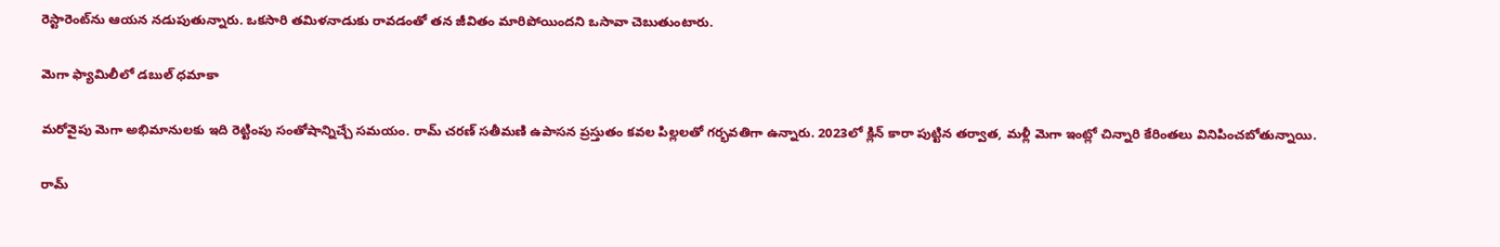రెస్టారెంట్‌ను ఆయన నడుపుతున్నారు. ఒకసారి తమిళనాడుకు రావడంతో తన జీవితం మారిపోయిందని ఒసావా చెబుతుంటారు.

మెగా ఫ్యామిలీలో డబుల్ ధమాకా

మరోవైపు మెగా అభిమానులకు ఇది రెట్టింపు సంతోషాన్నిచ్చే సమయం. రామ్ చరణ్ సతీమణి ఉపాసన ప్రస్తుతం కవల పిల్లలతో గర్భవతిగా ఉన్నారు. 2023లో క్లిన్ కారా పుట్టిన తర్వాత, మళ్లీ మెగా ఇంట్లో చిన్నారి కేరింతలు వినిపించబోతున్నాయి.

రామ్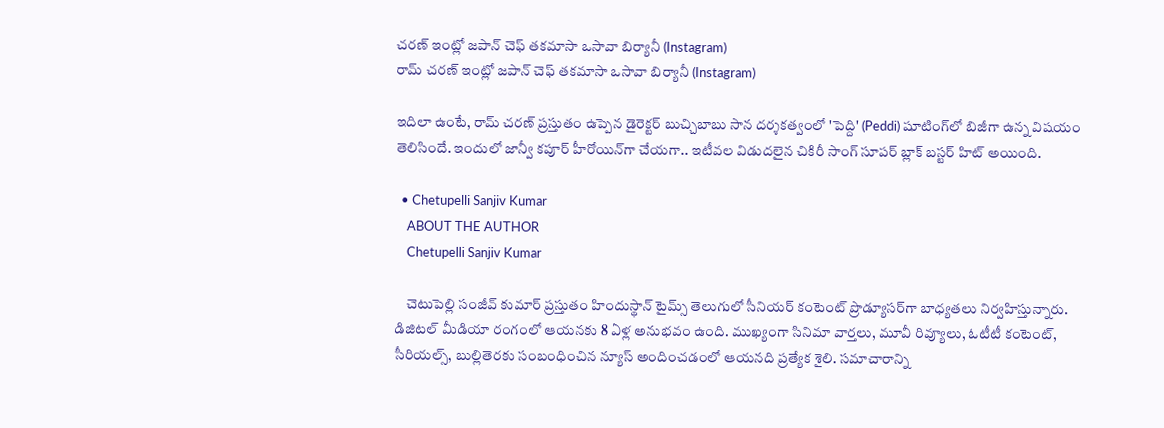చరణ్ ఇంట్లో జపాన్ చెఫ్ తకమాసా ఒసావా బిర్యానీ (Instagram)
రామ్ చరణ్ ఇంట్లో జపాన్ చెఫ్ తకమాసా ఒసావా బిర్యానీ (Instagram)

ఇదిలా ఉంటే, రామ్ చరణ్ ప్రస్తుతం ఉప్పెన డైరెక్టర్ బుచ్చిబాబు సాన దర్శకత్వంలో 'పెద్ది' (Peddi) షూటింగ్‌లో బిజీగా ఉన్న విషయం తెలిసిందే. ఇందులో జాన్వీ కపూర్ హీరోయిన్‌గా చేయగా.. ఇటీవల విడుదలైన చికిరీ సాంగ్ సూపర్ బ్లాక్ బస్టర్ హిట్ అయింది.

  • Chetupelli Sanjiv Kumar
    ABOUT THE AUTHOR
    Chetupelli Sanjiv Kumar

    చెటుపెల్లి సంజీవ్ కుమార్ ప్రస్తుతం హిందుస్థాన్ టైమ్స్ తెలుగులో సీనియర్ కంటెంట్ ప్రొడ్యూసర్‌గా బాధ్యతలు నిర్వహిస్తున్నారు. డిజిటల్ మీడియా రంగంలో ఆయనకు 8 ఏళ్ల అనుభవం ఉంది. ముఖ్యంగా సినిమా వార్తలు, మూవీ రివ్యూలు, ఓటీటీ కంటెంట్, సీరియల్స్, బుల్లితెరకు సంబంధించిన న్యూస్ అందించడంలో ఆయనది ప్రత్యేక శైలి. సమాచారాన్ని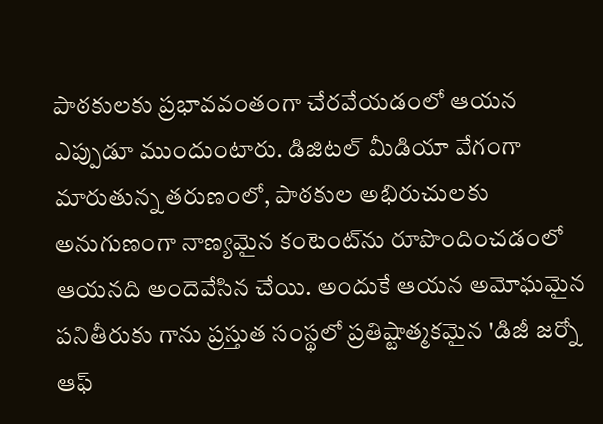పాఠకులకు ప్రభావవంతంగా చేరవేయడంలో ఆయన ఎప్పుడూ ముందుంటారు. డిజిటల్ మీడియా వేగంగా మారుతున్న తరుణంలో, పాఠకుల అభిరుచులకు అనుగుణంగా నాణ్యమైన కంటెంట్‌ను రూపొందించడంలో ఆయనది అందెవేసిన చేయి. అందుకే ఆయన అమోఘమైన పనితీరుకు గాను ప్రస్తుత సంస్థలో ప్రతిష్టాత్మకమైన 'డిజీ జర్నో ఆఫ్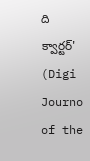ది క్వార్టర్' (Digi Journo of the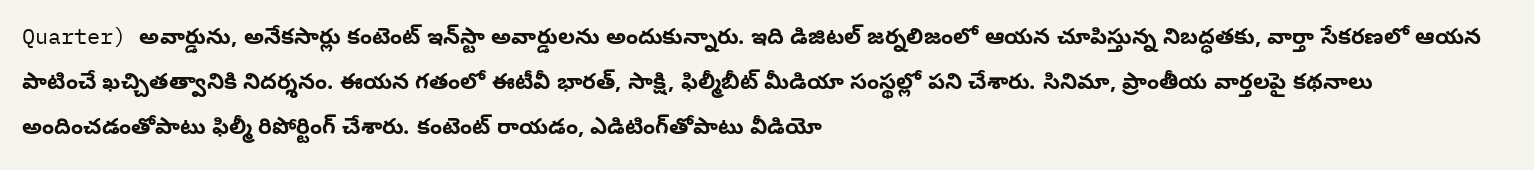Quarter) అవార్డును, అనేకసార్లు కంటెంట్ ఇన్‌స్టా అవార్డులను అందుకున్నారు. ఇది డిజిటల్ జర్నలిజంలో ఆయన చూపిస్తున్న నిబద్ధతకు, వార్తా సేకరణలో ఆయన పాటించే ఖచ్చితత్వానికి నిదర్శనం. ఈయన గతంలో ఈటీవీ భారత్, సాక్షి, ఫిల్మీబీట్ మీడియా సంస్థల్లో పని చేశారు. సినిమా, ప్రాంతీయ వార్తలపై కథనాలు అందించడంతోపాటు ఫిల్మీ రిపోర్టింగ్ చేశారు. కంటెంట్ రాయడం, ఎడిటింగ్‌తోపాటు వీడియో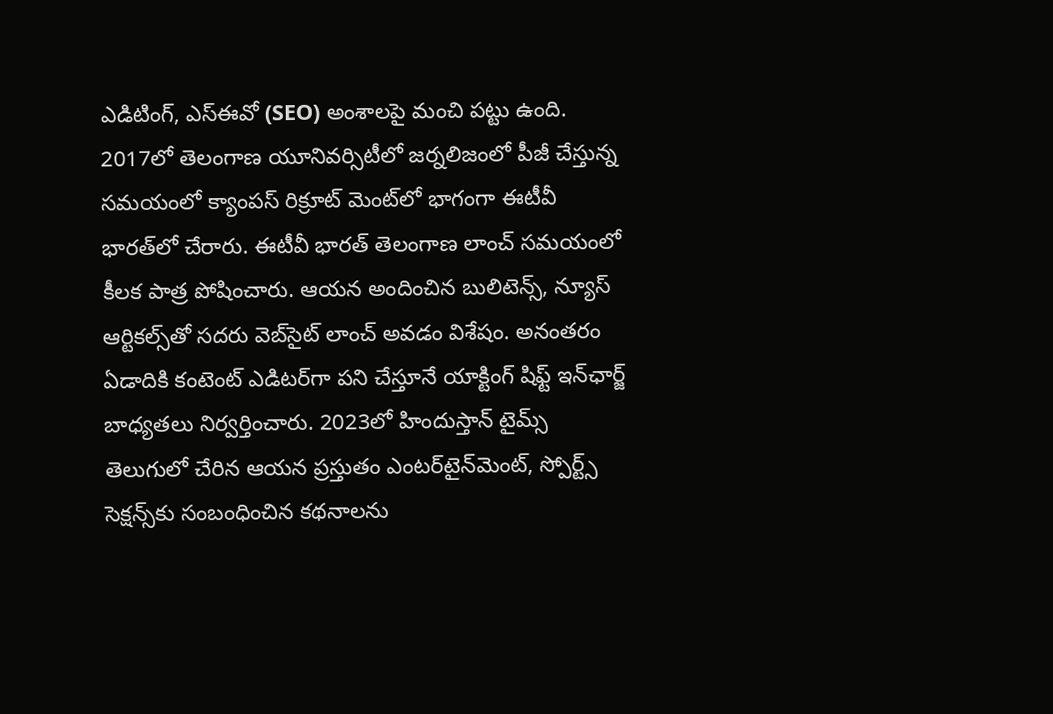ఎడిటింగ్, ఎస్‌ఈవో (SEO) అంశాలపై మంచి పట్టు ఉంది. 2017లో తెలంగాణ యూనివర్సిటీలో జర్నలిజంలో పీజీ చేస్తున్న సమయంలో క్యాంపస్ రిక్రూట్ మెంట్‌లో భాగంగా ఈటీవీ భారత్‌లో చేరారు. ఈటీవీ భారత్ తెలంగాణ లాంచ్ సమయంలో కీలక పాత్ర పోషించారు. ఆయన అందించిన బులిటెన్స్, న్యూస్ ఆర్టికల్స్‌తో సదరు వెబ్‌సైట్ లాంచ్ అవడం విశేషం. అనంతరం ఏడాదికి కంటెంట్ ఎడిటర్‌గా పని చేస్తూనే యాక్టింగ్ షిఫ్ట్ ఇన్‌ఛార్జ్ బాధ్యతలు నిర్వర్తించారు. 2023లో హిందుస్తాన్ టైమ్స్ తెలుగులో చేరిన ఆయన ప్రస్తుతం ఎంటర్‌టైన్‌మెంట్, స్పోర్ట్స్ సెక్షన్స్‌కు సంబంధించిన కథనాలను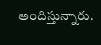అందిస్తున్నారు.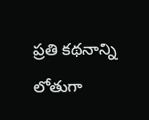ప్రతి కథనాన్ని లోతుగా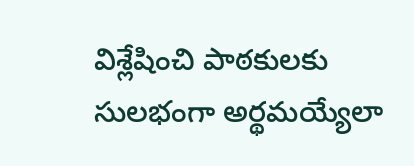విశ్లేషించి పాఠకులకు సులభంగా అర్థమయ్యేలా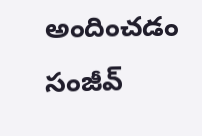అందించడం సంజీవ్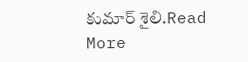కుమార్ శైలి.Read More